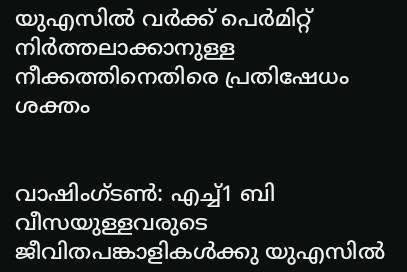യുഎസില്‍ വര്‍ക്ക് പെര്‍മിറ്റ് നിര്‍ത്തലാക്കാനുള്ള നീക്കത്തിനെതിരെ പ്രതിഷേധം ശക്തം


വാഷിംഗ്ടണ്‍: എച്ച്‌1 ബി വീസയുള്ളവരുടെ ജീവിതപങ്കാളികള്‍ക്കു യുഎസില്‍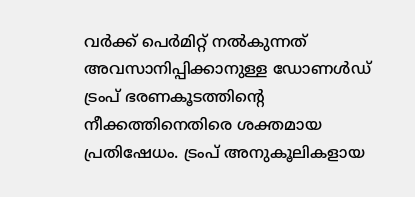വര്‍ക്ക് പെര്‍മിറ്റ് നല്‍കുന്നത് അവസാനിപ്പിക്കാനുള്ള ഡോണള്‍ഡ് ട്രംപ് ഭരണകൂടത്തിന്‍റെ നീക്കത്തിനെതിരെ ശക്തമായ പ്രതിഷേധം. ട്രംപ് അനുകൂലികളായ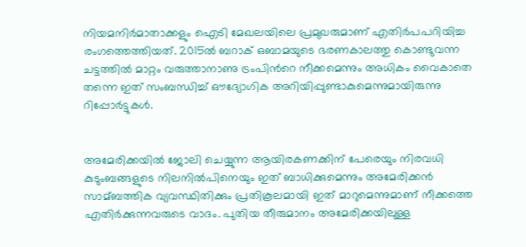നിയമനിര്‍മാതാക്കളും ഐടി മേഖലയിലെ പ്രമുഖരുമാണ് എതിര്‍പപറിയിച്ച രംഗത്തെത്തിയത്. 2015ല്‍ ബറാക് ഒബാമയുടെ ഭരണകാലത്തു കൊണ്ടുവന്ന ചട്ടത്തില്‍ മാറ്റം വരുത്താനാണു ട്രംപിന്‍റെ നീക്കമെന്നും അധികം വൈകാതെ തന്നെ ഇത് സംബന്ധിച്ച്‌ ഔദ്യോഗിക അറിയിപ്പുണ്ടാകുമെന്നുമായിരുന്നു റിപ്പോര്‍ട്ടുകള്‍.


അമേരിക്കയില്‍ ജോലി ചെയ്യുന്ന ആയിരകണക്കിന് പേരെയും നിരവധി കുടുംബങ്ങളുടെ നിലനില്‍പിനെയും ഇത് ബാധിക്കുമെന്നും അമേരിക്കന്‍ സാമ്ബത്തിക വ്യവസ്ഥിതിക്കും പ്രതികൂലമായി ഇത് മാറുമെന്നുമാണ് നീക്കത്തെ എതിര്‍ക്കുന്നവരുടെ വാദം. പുതിയ തീരുമാനം അമേരിക്കയിലുള്ള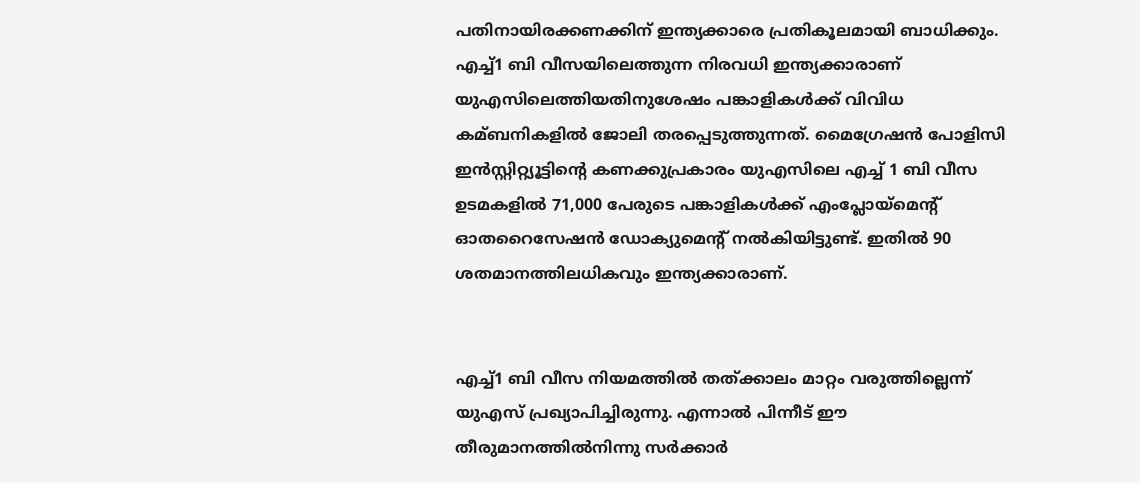പതിനായിരക്കണക്കിന് ഇന്ത്യക്കാരെ പ്രതികൂലമായി ബാധിക്കും. എച്ച്‌1 ബി വീസയിലെത്തുന്ന നിരവധി ഇന്ത്യക്കാരാണ് യുഎസിലെത്തിയതിനുശേഷം പങ്കാളികള്‍ക്ക് വിവിധ കമ്ബനികളില്‍ ജോലി തരപ്പെടുത്തുന്നത്. മൈഗ്രേഷന്‍ പോളിസി ഇന്‍സ്റ്റിറ്റ്യൂട്ടിന്‍റെ കണക്കുപ്രകാരം യുഎസിലെ എച്ച്‌ 1 ബി വീസ ഉടമകളില്‍ 71,000 പേരുടെ പങ്കാളികള്‍ക്ക് എംപ്ലോയ്മെന്‍റ് ഓതറൈസേഷന്‍ ഡോക്യുമെന്‍റ് നല്‍കിയിട്ടുണ്ട്. ഇതില്‍ 90 ശതമാനത്തിലധികവും ഇന്ത്യക്കാരാണ്.


എച്ച്‌1 ബി വീസ നിയമത്തില്‍ തത്ക്കാലം മാറ്റം വരുത്തില്ലെന്ന് യുഎസ് പ്രഖ്യാപിച്ചിരുന്നു. എന്നാല്‍ പിന്നീട് ഈ തീരുമാനത്തില്‍നിന്നു സര്‍ക്കാര്‍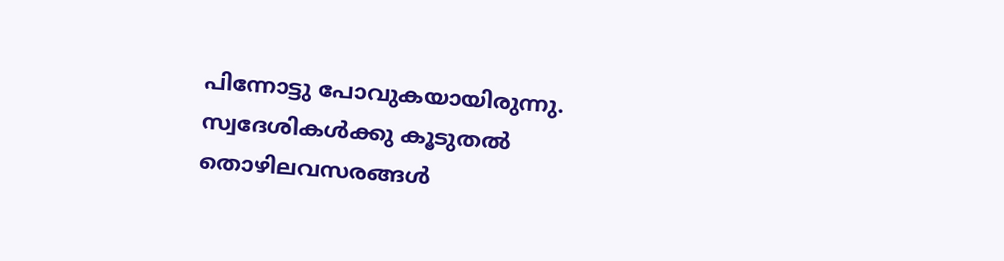പിന്നോട്ടു പോവുകയായിരുന്നു. സ്വദേശികള്‍ക്കു കൂടുതല്‍ തൊഴിലവസരങ്ങള്‍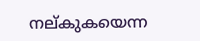നല്കുകയെന്ന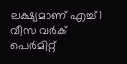ലക്ഷ്യമാണ് എച്ച്‌1 വീസ വര്‍ക് പെര്‍മിറ്റ്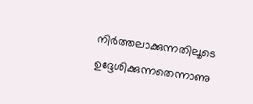നിര്‍ത്തലാക്കുന്നതിലൂടെ ഉദ്ദേശിക്കുന്നതെന്നാണു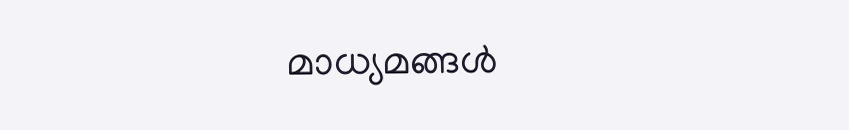മാധ്യമങ്ങള്‍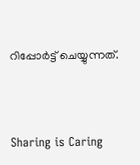റിപ്പോര്‍ട്ട് ചെയ്യുന്നത്.



Sharing is Caring